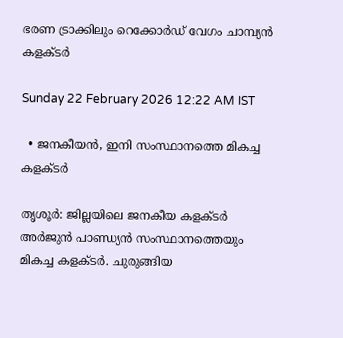ഭരണ ട്രാക്കിലും റെക്കോർഡ് വേഗം ചാമ്പ്യൻ കളക്ടർ

Sunday 22 February 2026 12:22 AM IST

  • ജനകീയൻ, ഇനി സംസ്ഥാനത്തെ മികച്ച കളക്ടർ

തൃശൂർ: ജില്ലയിലെ ജനകീയ കളക്ടർ അർജുൻ പാണ്ഡ്യൻ സംസ്ഥാനത്തെയും മികച്ച കളക്ടർ. ചുരുങ്ങിയ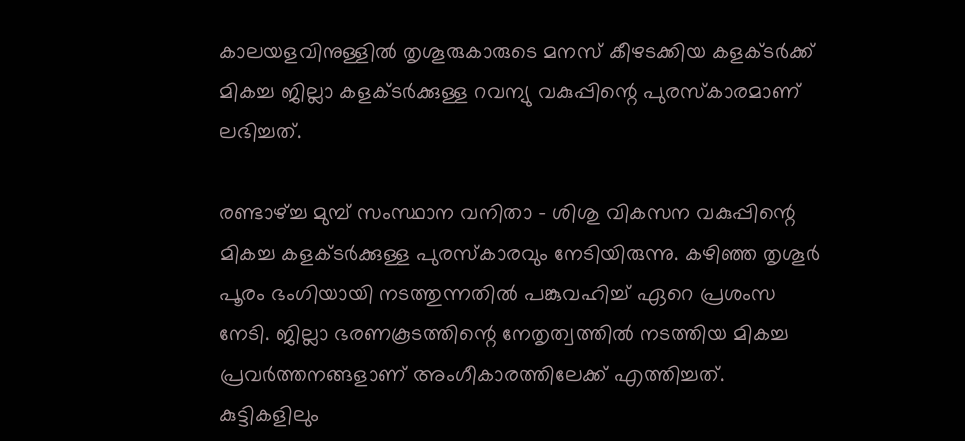കാലയളവിനുള്ളിൽ തൃശൂരുകാരുടെ മനസ് കീഴടക്കിയ കളക്ടർക്ക് മികച്ച ജില്ലാ കളക്ടർക്കുള്ള റവന്യു വകുപ്പിന്റെ പുരസ്‌കാരമാണ് ലഭിച്ചത്.

രണ്ടാഴ്ച്ച മുമ്പ് സംസ്ഥാന വനിതാ - ശിശു വികസന വകുപ്പിന്റെ മികച്ച കളക്ടർക്കുള്ള പുരസ്‌കാരവും നേടിയിരുന്നു. കഴിഞ്ഞ തൃശൂർ പൂരം ഭംഗിയായി നടത്തുന്നതിൽ പങ്കുവഹിച്ച് ഏറെ പ്രശംസ നേടി. ജില്ലാ ഭരണകൂടത്തിന്റെ നേതൃത്വത്തിൽ നടത്തിയ മികച്ച പ്രവർത്തനങ്ങളാണ് അംഗീകാരത്തിലേക്ക് എത്തിച്ചത്. കുട്ടികളിലും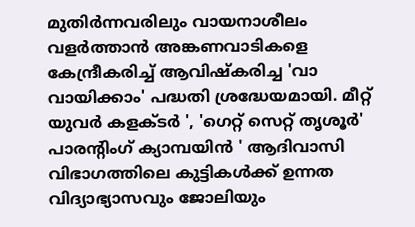മുതിർന്നവരിലും വായനാശീലം വളർത്താൻ അങ്കണവാടികളെ കേന്ദ്രീകരിച്ച് ആവിഷ്‌കരിച്ച 'വാ വായിക്കാം' പദ്ധതി ശ്രദ്ധേയമായി. മീറ്റ് യുവർ കളക്ടർ ', 'ഗെറ്റ് സെറ്റ് തൃശൂർ' പാരന്റിംഗ് ക്യാമ്പയിൻ ' ആദിവാസി വിഭാഗത്തിലെ കുട്ടികൾക്ക് ഉന്നത വിദ്യാഭ്യാസവും ജോലിയും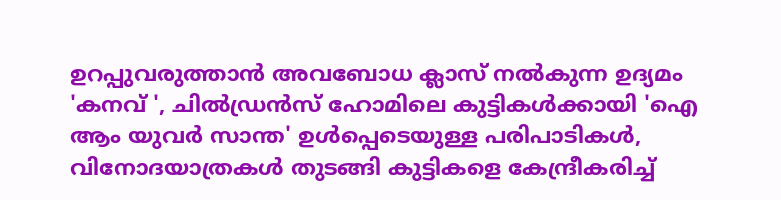ഉറപ്പുവരുത്താൻ അവബോധ ക്ലാസ് നൽകുന്ന ഉദ്യമം 'കനവ് ', ചിൽഡ്രൻസ് ഹോമിലെ കുട്ടികൾക്കായി 'ഐ ആം യുവർ സാന്ത' ഉൾപ്പെടെയുള്ള പരിപാടികൾ, വിനോദയാത്രകൾ തുടങ്ങി കുട്ടികളെ കേന്ദ്രീകരിച്ച്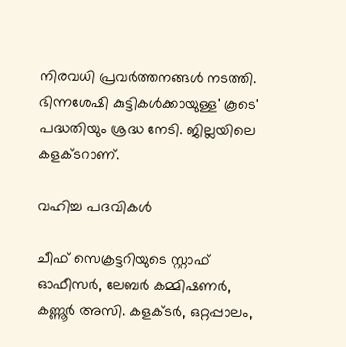നിരവധി പ്രവർത്തനങ്ങൾ നടത്തി. ഭിന്നശേഷി കുട്ടികൾക്കായുള്ള' കൂടെ' പദ്ധതിയും ശ്രദ്ധ നേടി. ജില്ലയിലെ കളക്ടറാണ്.

വഹിച്ച പദവികൾ

ചീഫ് സെക്രട്ടറിയുടെ സ്റ്റാഫ് ഓഫീസർ, ലേബർ കമ്മിഷണർ, കണ്ണൂർ അസി. കളക്ടർ, ഒറ്റപ്പാലം,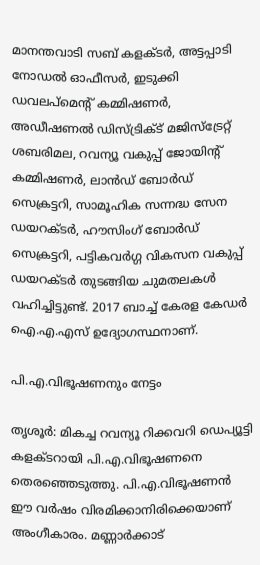മാനന്തവാടി സബ് കളക്ടർ, അട്ടപ്പാടി നോഡൽ ഓഫീസർ, ഇടുക്കി ഡവലപ്‌മെന്റ് കമ്മിഷണർ, അഡീഷണൽ ഡിസ്ട്രിക്ട് മജിസ്‌ട്രേറ്റ് ശബരിമല, റവന്യൂ വകുപ്പ് ജോയിന്റ് കമ്മിഷണർ, ലാൻഡ് ബോർഡ് സെക്രട്ടറി, സാമൂഹിക സന്നദ്ധ സേന ഡയറക്ടർ, ഹൗസിംഗ് ബോർഡ് സെക്രട്ടറി, പട്ടികവർഗ്ഗ വികസന വകുപ്പ് ഡയറക്ടർ തുടങ്ങിയ ചുമതലകൾ വഹിച്ചിട്ടുണ്ട്. 2017 ബാച്ച് കേരള കേഡർ ഐ.എ.എസ് ഉദ്യോഗസ്ഥനാണ്.

പി.എ.വിഭൂഷണനും നേട്ടം

തൃശൂർ: മികച്ച റവന്യൂ റിക്കവറി ഡെപ്യൂട്ടി കളക്ടറായി പി.എ.വിഭൂഷണനെ തെരഞ്ഞെടുത്തു. പി.എ.വിഭൂഷണൻ ഈ വർഷം വിരമിക്കാനിരിക്കെയാണ് അംഗീകാരം. മണ്ണാർക്കാട്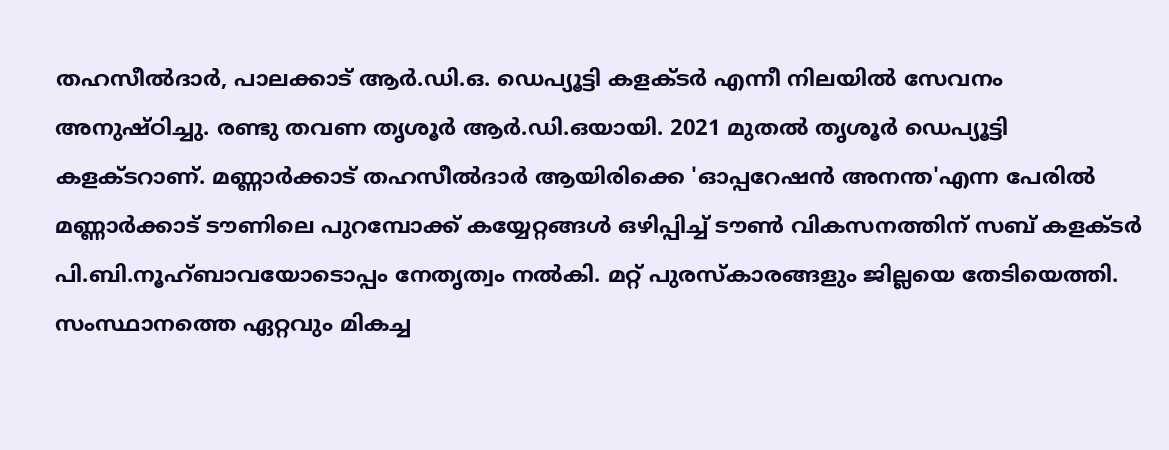തഹസീൽദാർ, പാലക്കാട് ആർ.ഡി.ഒ. ഡെപ്യൂട്ടി കളക്ടർ എന്നീ നിലയിൽ സേവനം അനുഷ്ഠിച്ചു. രണ്ടു തവണ തൃശൂർ ആർ.ഡി.ഒയായി. 2021 മുതൽ തൃശൂർ ഡെപ്യൂട്ടി കളക്ടറാണ്. മണ്ണാർക്കാട് തഹസീൽദാർ ആയിരിക്കെ 'ഓപ്പറേഷൻ അനന്ത'എന്ന പേരിൽ മണ്ണാർക്കാട് ടൗണിലെ പുറമ്പോക്ക് കയ്യേറ്റങ്ങൾ ഒഴിപ്പിച്ച് ടൗൺ വികസനത്തിന് സബ് കളക്ടർ പി.ബി.നൂഹ്ബാവയോടൊപ്പം നേതൃത്വം നൽകി. മറ്റ് പുരസ്‌കാരങ്ങളും ജില്ലയെ തേടിയെത്തി. സംസ്ഥാനത്തെ ഏറ്റവും മികച്ച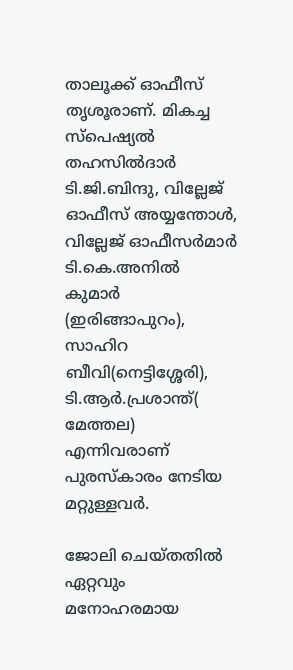താലൂക്ക് ഓഫീസ് തൃശൂരാണ്. മികച്ച സ്‌പെഷ്യൽ തഹസിൽദാർ ടി.ജി.ബിന്ദു, വില്ലേജ് ഓഫീസ് അയ്യന്തോൾ, വില്ലേജ് ഓഫീസർമാർ ടി.കെ.അനിൽ കുമാർ (ഇരിങ്ങാപുറം), സാഹിറ ബീവി(നെട്ടിശ്ശേരി), ടി.ആർ.പ്രശാന്ത്( മേത്തല) എന്നിവരാണ് പുരസ്‌കാരം നേടിയ മറ്റുള്ളവർ.

ജോലി ചെയ്തതിൽ ഏറ്റവും മനോഹരമായ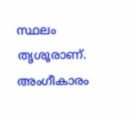സ്ഥലം തൃശൂരാണ്. അംഗീകാരം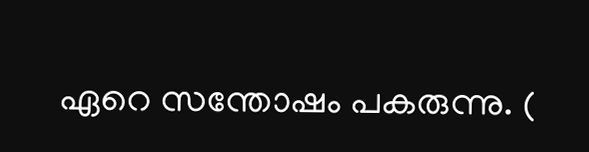ഏറെ സന്തോഷം പകരുന്നു. (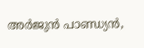അർജുൻ പാണ്ഡ്യൻ,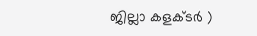ജില്ലാ കളക്ടർ )